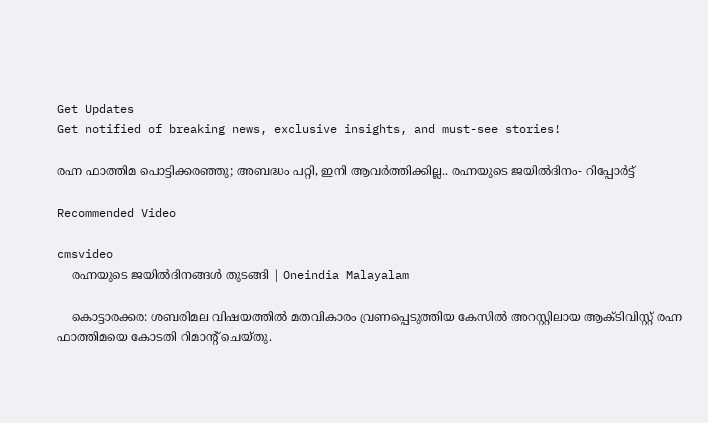Get Updates
Get notified of breaking news, exclusive insights, and must-see stories!

രഹ്ന ഫാത്തിമ പൊട്ടിക്കരഞ്ഞു; അബദ്ധം പറ്റി, ഇനി ആവര്‍ത്തിക്കില്ല.. രഹ്നയുടെ ജയില്‍ദിനം- റിപ്പോര്‍ട്ട്

Recommended Video

cmsvideo
    രഹ്നയുടെ ജയില്‍ദിനങ്ങൾ തുടങ്ങി | Oneindia Malayalam

    കൊട്ടാരക്കര: ശബരിമല വിഷയത്തില്‍ മതവികാരം വ്രണപ്പെടുത്തിയ കേസില്‍ അറസ്റ്റിലായ ആക്ടിവിസ്റ്റ് രഹ്ന ഫാത്തിമയെ കോടതി റിമാന്റ് ചെയ്തു.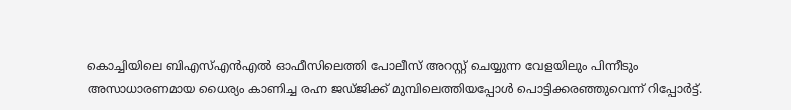കൊച്ചിയിലെ ബിഎസ്എന്‍എല്‍ ഓഫീസിലെത്തി പോലീസ് അറസ്റ്റ് ചെയ്യുന്ന വേളയിലും പിന്നീടും അസാധാരണമായ ധൈര്യം കാണിച്ച രഹ്ന ജഡ്ജിക്ക് മുമ്പിലെത്തിയപ്പോള്‍ പൊട്ടിക്കരഞ്ഞുവെന്ന് റിപ്പോര്‍ട്ട്.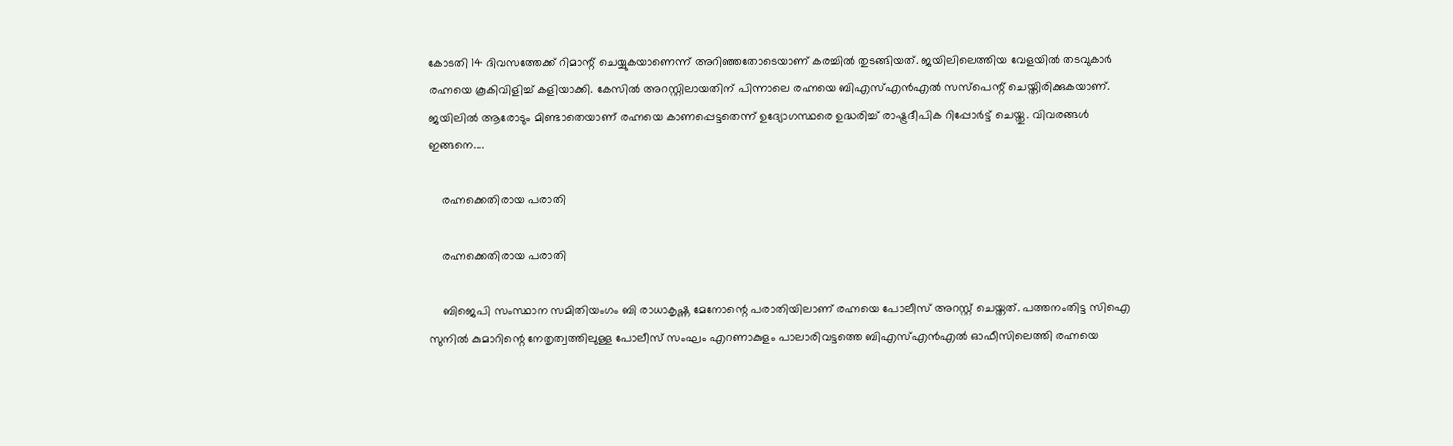കോടതി 14 ദിവസത്തേക്ക് റിമാന്റ് ചെയ്യുകയാണെന്ന് അറിഞ്ഞതോടെയാണ് കരച്ചില്‍ തുടങ്ങിയത്. ജയിലിലെത്തിയ വേളയില്‍ തടവുകാര്‍ രഹ്നയെ കൂകിവിളിച്ച് കളിയാക്കി. കേസില്‍ അറസ്റ്റിലായതിന് പിന്നാലെ രഹ്നയെ ബിഎസ്എന്‍എല്‍ സസ്‌പെന്റ് ചെയ്തിരിക്കുകയാണ്. ജയിലില്‍ ആരോടും മിണ്ടാതെയാണ് രഹ്നയെ കാണപ്പെട്ടതെന്ന് ഉദ്യോഗസ്ഥരെ ഉദ്ധരിച്ച് രാഷ്ട്രദീപിക റിപ്പോര്‍ട്ട് ചെയ്തു. വിവരങ്ങള്‍ ഇങ്ങനെ....

    രഹ്നക്കെതിരായ പരാതി

    രഹ്നക്കെതിരായ പരാതി

    ബിജെപി സംസ്ഥാന സമിതിയംഗം ബി രാധാകൃഷ്ണ മേനോന്റെ പരാതിയിലാണ് രഹ്നയെ പോലീസ് അറസ്റ്റ് ചെയ്തത്. പത്തനംതിട്ട സിഐ സുനില്‍ കുമാറിന്റെ നേതൃത്വത്തിലുള്ള പോലീസ് സംഘം എറണാകുളം പാലാരിവട്ടത്തെ ബിഎസ്എന്‍എല്‍ ഓഫീസിലെത്തി രഹ്നയെ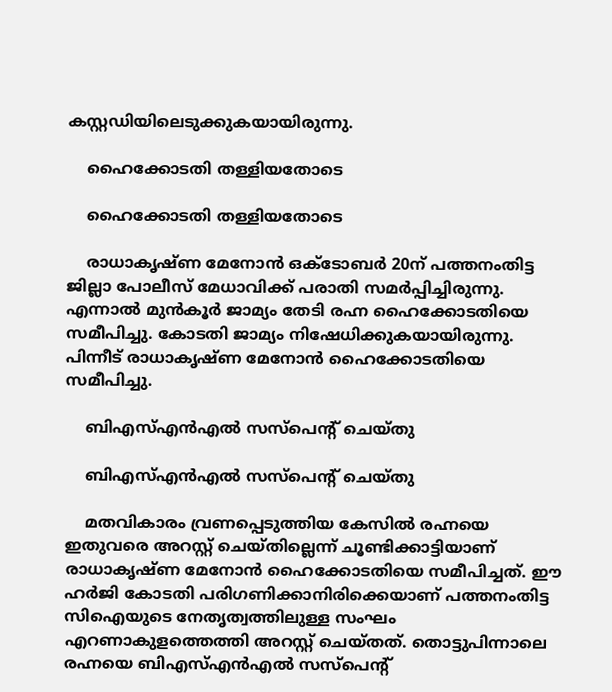കസ്റ്റഡിയിലെടുക്കുകയായിരുന്നു.

    ഹൈക്കോടതി തള്ളിയതോടെ

    ഹൈക്കോടതി തള്ളിയതോടെ

    രാധാകൃഷ്ണ മേനോന്‍ ഒക്ടോബര്‍ 20ന് പത്തനംതിട്ട ജില്ലാ പോലീസ് മേധാവിക്ക് പരാതി സമര്‍പ്പിച്ചിരുന്നു. എന്നാല്‍ മുന്‍കൂര്‍ ജാമ്യം തേടി രഹ്ന ഹൈക്കോടതിയെ സമീപിച്ചു. കോടതി ജാമ്യം നിഷേധിക്കുകയായിരുന്നു. പിന്നീട് രാധാകൃഷ്ണ മേനോന്‍ ഹൈക്കോടതിയെ സമീപിച്ചു.

    ബിഎസ്എന്‍എല്‍ സസ്‌പെന്റ് ചെയ്തു

    ബിഎസ്എന്‍എല്‍ സസ്‌പെന്റ് ചെയ്തു

    മതവികാരം വ്രണപ്പെടുത്തിയ കേസില്‍ രഹ്നയെ ഇതുവരെ അറസ്റ്റ് ചെയ്തില്ലെന്ന് ചൂണ്ടിക്കാട്ടിയാണ് രാധാകൃഷ്ണ മേനോന്‍ ഹൈക്കോടതിയെ സമീപിച്ചത്. ഈ ഹര്‍ജി കോടതി പരിഗണിക്കാനിരിക്കെയാണ് പത്തനംതിട്ട സിഐയുടെ നേതൃത്വത്തിലുള്ള സംഘം എറണാകുളത്തെത്തി അറസ്റ്റ് ചെയ്തത്. തൊട്ടുപിന്നാലെ രഹ്നയെ ബിഎസ്എന്‍എല്‍ സസ്‌പെന്റ്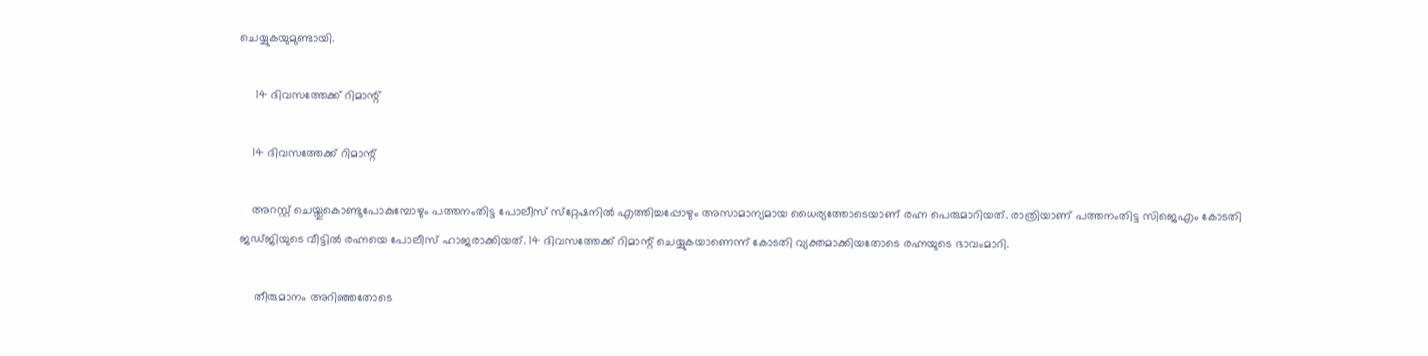ചെയ്യുകയുമുണ്ടായി.

     14 ദിവസത്തേക്ക് റിമാന്റ്

    14 ദിവസത്തേക്ക് റിമാന്റ്

    അറസ്റ്റ് ചെയ്തുകൊണ്ടുപോകുമ്പോഴും പത്തനംതിട്ട പോലീസ് സ്‌റ്റേഷനില്‍ എത്തിച്ചപ്പോഴും അസാമാന്യമായ ധൈര്യത്തോടെയാണ് രഹ്ന പെരുമാറിയത്. രാത്രിയാണ് പത്തനംതിട്ട സിജെഎം കോടതി ജഡ്ജിയുടെ വീട്ടില്‍ രഹ്നയെ പോലീസ് ഹാജരാക്കിയത്. 14 ദിവസത്തേക്ക് റിമാന്റ് ചെയ്യുകയാണെന്ന് കോടതി വ്യക്തമാക്കിയതോടെ രഹ്നയുടെ ഭാവംമാറി.

     തീരുമാനം അറിഞ്ഞതോടെ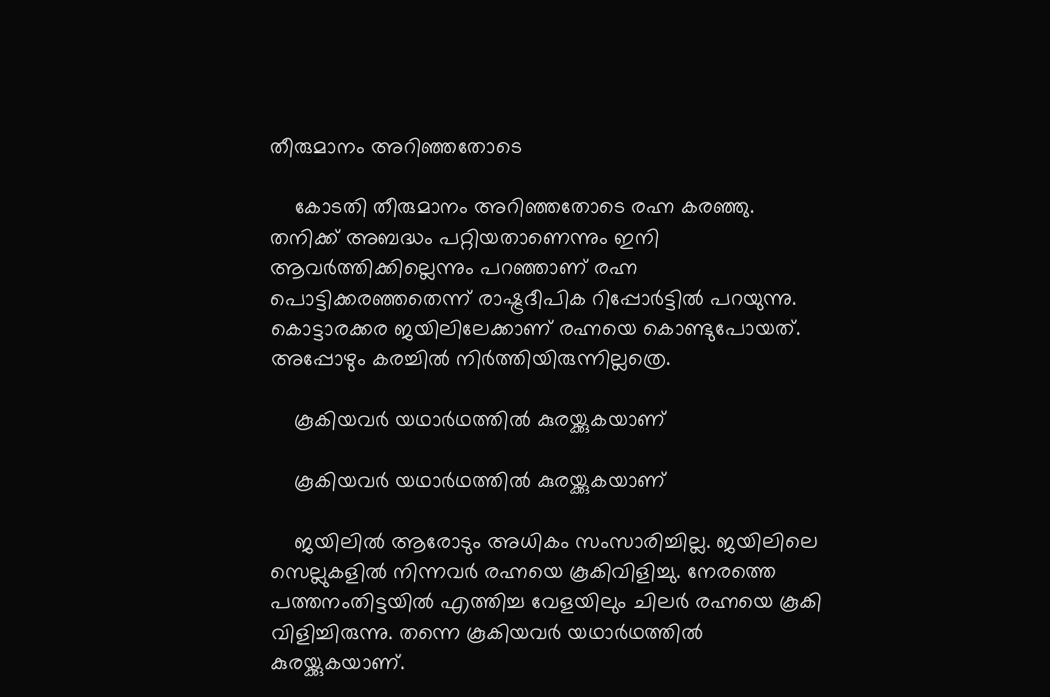തീരുമാനം അറിഞ്ഞതോടെ

    കോടതി തീരുമാനം അറിഞ്ഞതോടെ രഹ്ന കരഞ്ഞു. തനിക്ക് അബദ്ധം പറ്റിയതാണെന്നും ഇനി ആവര്‍ത്തിക്കില്ലെന്നും പറഞ്ഞാണ് രഹ്ന പൊട്ടിക്കരഞ്ഞതെന്ന് രാഷ്ട്രദീപിക റിപ്പോര്‍ട്ടില്‍ പറയുന്നു. കൊട്ടാരക്കര ജയിലിലേക്കാണ് രഹ്നയെ കൊണ്ടുപോയത്. അപ്പോഴും കരച്ചില്‍ നിര്‍ത്തിയിരുന്നില്ലത്രെ.

    കൂകിയവര്‍ യഥാര്‍ഥത്തില്‍ കുരയ്ക്കുകയാണ്

    കൂകിയവര്‍ യഥാര്‍ഥത്തില്‍ കുരയ്ക്കുകയാണ്

    ജയിലില്‍ ആരോടും അധികം സംസാരിച്ചില്ല. ജയിലിലെ സെല്ലുകളില്‍ നിന്നവര്‍ രഹ്നയെ കൂകിവിളിച്ചു. നേരത്തെ പത്തനംതിട്ടയില്‍ എത്തിച്ച വേളയിലും ചിലര്‍ രഹ്നയെ കൂകി വിളിച്ചിരുന്നു. തന്നെ കൂകിയവര്‍ യഥാര്‍ഥത്തില്‍ കുരയ്ക്കുകയാണ്.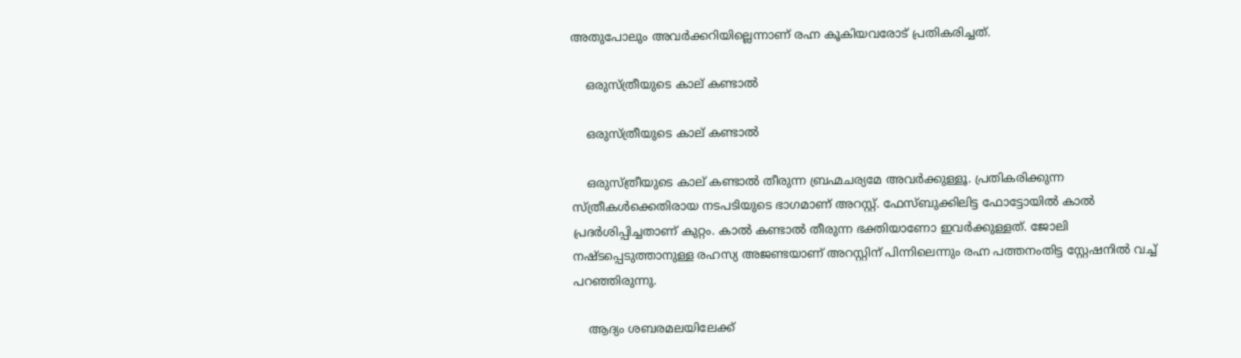അതുപോലും അവര്‍ക്കറിയില്ലെന്നാണ് രഹ്ന കൂകിയവരോട് പ്രതികരിച്ചത്.

    ഒരുസ്ത്രീയുടെ കാല് കണ്ടാല്‍

    ഒരുസ്ത്രീയുടെ കാല് കണ്ടാല്‍

    ഒരുസ്ത്രീയുടെ കാല് കണ്ടാല്‍ തീരുന്ന ബ്രഹ്മചര്യമേ അവര്‍ക്കുള്ളൂ. പ്രതികരിക്കുന്ന സ്ത്രീകള്‍ക്കെതിരായ നടപടിയുടെ ഭാഗമാണ് അറസ്റ്റ്. ഫേസ്ബുക്കിലിട്ട ഫോട്ടോയില്‍ കാല്‍ പ്രദര്‍ശിപ്പിച്ചതാണ് കുറ്റം. കാല്‍ കണ്ടാല്‍ തീരുന്ന ഭക്തിയാണോ ഇവര്‍ക്കുള്ളത്. ജോലി നഷ്ടപ്പെടുത്താനുള്ള രഹസ്യ അജണ്ടയാണ് അറസ്റ്റിന് പിന്നിലെന്നും രഹ്ന പത്തനംതിട്ട സ്റ്റേഷനില്‍ വച്ച് പറഞ്ഞിരുന്നു.

    ആദ്യം ശബരമലയിലേക്ക്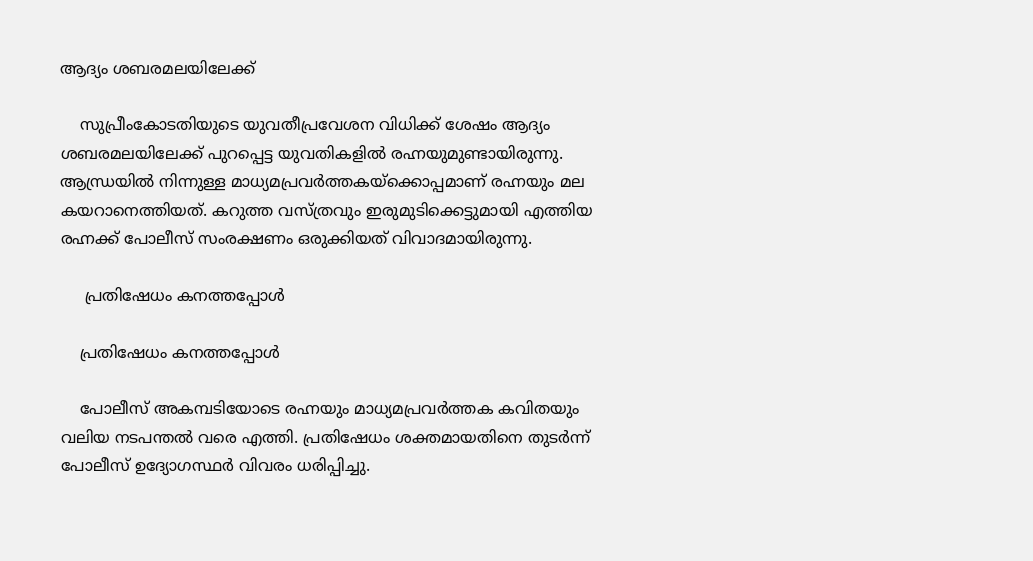ആദ്യം ശബരമലയിലേക്ക്

    സുപ്രീംകോടതിയുടെ യുവതീപ്രവേശന വിധിക്ക് ശേഷം ആദ്യം ശബരമലയിലേക്ക് പുറപ്പെട്ട യുവതികളില്‍ രഹ്നയുമുണ്ടായിരുന്നു. ആന്ധ്രയില്‍ നിന്നുള്ള മാധ്യമപ്രവര്‍ത്തകയ്‌ക്കൊപ്പമാണ് രഹ്നയും മല കയറാനെത്തിയത്. കറുത്ത വസ്ത്രവും ഇരുമുടിക്കെട്ടുമായി എത്തിയ രഹ്നക്ക് പോലീസ് സംരക്ഷണം ഒരുക്കിയത് വിവാദമായിരുന്നു.

     പ്രതിഷേധം കനത്തപ്പോള്‍

    പ്രതിഷേധം കനത്തപ്പോള്‍

    പോലീസ് അകമ്പടിയോടെ രഹ്നയും മാധ്യമപ്രവര്‍ത്തക കവിതയും വലിയ നടപന്തല്‍ വരെ എത്തി. പ്രതിഷേധം ശക്തമായതിനെ തുടര്‍ന്ന് പോലീസ് ഉദ്യോഗസ്ഥര്‍ വിവരം ധരിപ്പിച്ചു.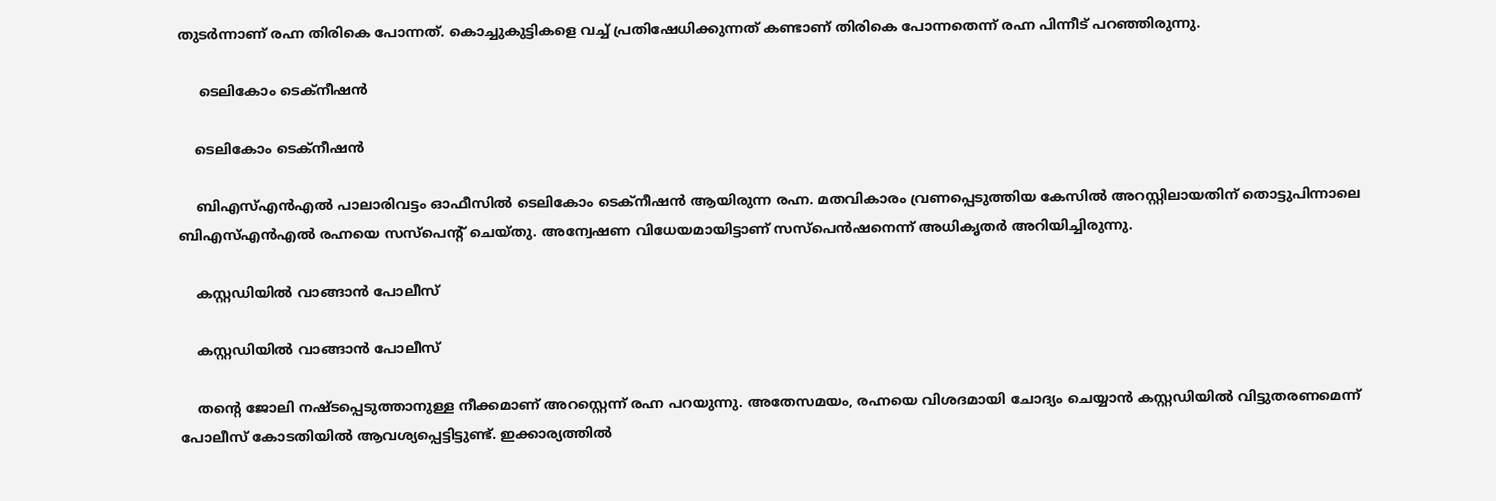തുടര്‍ന്നാണ് രഹ്ന തിരികെ പോന്നത്. കൊച്ചുകുട്ടികളെ വച്ച് പ്രതിഷേധിക്കുന്നത് കണ്ടാണ് തിരികെ പോന്നതെന്ന് രഹ്ന പിന്നീട് പറഞ്ഞിരുന്നു.

     ടെലികോം ടെക്‌നീഷന്‍

    ടെലികോം ടെക്‌നീഷന്‍

    ബിഎസ്എന്‍എല്‍ പാലാരിവട്ടം ഓഫീസില്‍ ടെലികോം ടെക്‌നീഷന്‍ ആയിരുന്ന രഹ്ന. മതവികാരം വ്രണപ്പെടുത്തിയ കേസില്‍ അറസ്റ്റിലായതിന് തൊട്ടുപിന്നാലെ ബിഎസ്എന്‍എല്‍ രഹ്നയെ സസ്‌പെന്റ് ചെയ്തു. അന്വേഷണ വിധേയമായിട്ടാണ് സസ്‌പെന്‍ഷനെന്ന് അധികൃതര്‍ അറിയിച്ചിരുന്നു.

    കസ്റ്റഡിയില്‍ വാങ്ങാന്‍ പോലീസ്

    കസ്റ്റഡിയില്‍ വാങ്ങാന്‍ പോലീസ്

    തന്റെ ജോലി നഷ്ടപ്പെടുത്താനുള്ള നീക്കമാണ് അറസ്റ്റെന്ന് രഹ്ന പറയുന്നു. അതേസമയം, രഹ്നയെ വിശദമായി ചോദ്യം ചെയ്യാന്‍ കസ്റ്റഡിയില്‍ വിട്ടുതരണമെന്ന് പോലീസ് കോടതിയില്‍ ആവശ്യപ്പെട്ടിട്ടുണ്ട്. ഇക്കാര്യത്തില്‍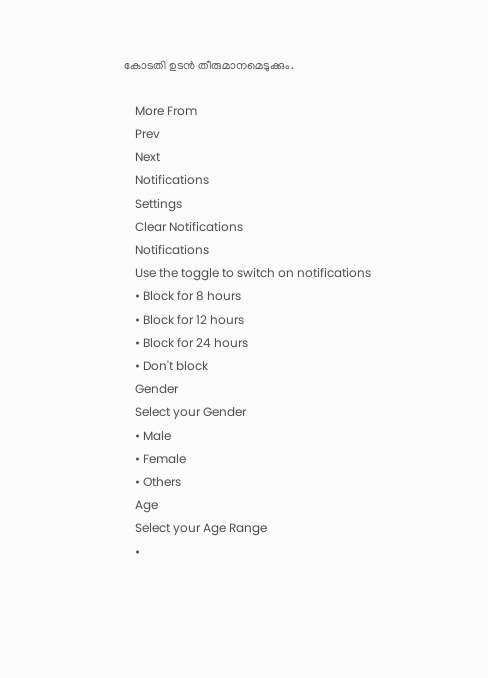കോടതി ഉടന്‍ തീരുമാനമെടുക്കും.

    More From
    Prev
    Next
    Notifications
    Settings
    Clear Notifications
    Notifications
    Use the toggle to switch on notifications
    • Block for 8 hours
    • Block for 12 hours
    • Block for 24 hours
    • Don't block
    Gender
    Select your Gender
    • Male
    • Female
    • Others
    Age
    Select your Age Range
    •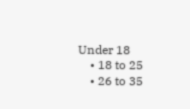Under 18
    • 18 to 25
    • 26 to 35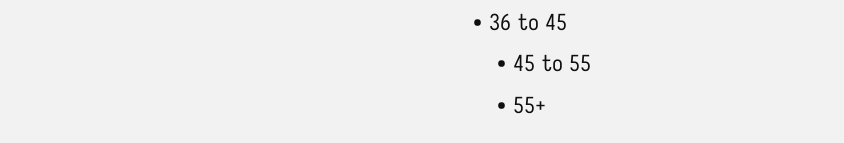• 36 to 45
    • 45 to 55
    • 55+